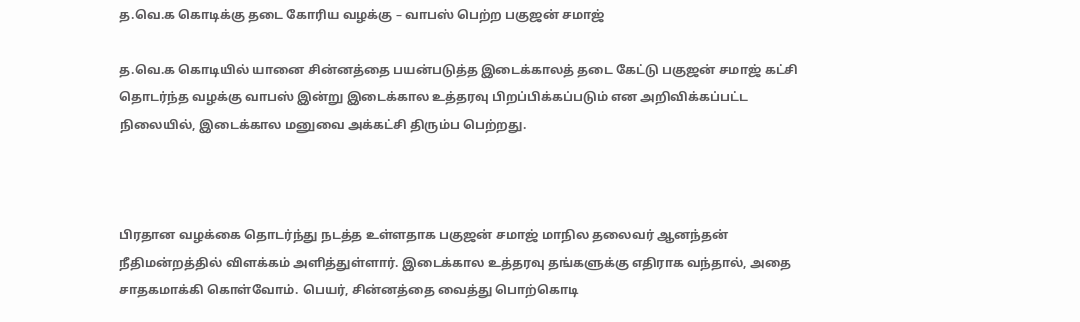த.வெ.க கொடிக்கு தடை கோரிய வழக்கு – வாபஸ் பெற்ற பகுஜன் சமாஜ்

த.வெ.க கொடியில் யானை சின்னத்தை பயன்படுத்த இடைக்காலத் தடை கேட்டு பகுஜன் சமாஜ் கட்சி தொடர்ந்த வழக்கு வாபஸ் இன்று இடைக்கால உத்தரவு பிறப்பிக்கப்படும் என அறிவிக்கப்பட்ட நிலையில், இடைக்கால மனுவை அக்கட்சி திரும்ப பெற்றது.



பிரதான வழக்கை தொடர்ந்து நடத்த உள்ளதாக பகுஜன் சமாஜ் மாநில தலைவர் ஆனந்தன் நீதிமன்றத்தில் விளக்கம் அளித்துள்ளார். இடைக்கால உத்தரவு தங்களுக்கு எதிராக வந்தால், அதை சாதகமாக்கி கொள்வோம். பெயர், சின்னத்தை வைத்து பொற்கொடி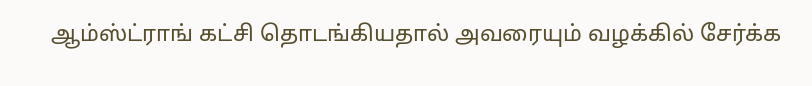ஆம்ஸ்ட்ராங் கட்சி தொடங்கியதால் அவரையும் வழக்கில் சேர்க்க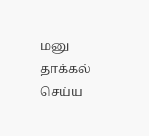மனு தாக்கல் செய்ய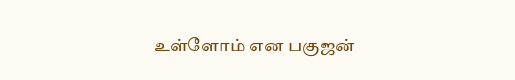உள்ளோம் என பகுஜன்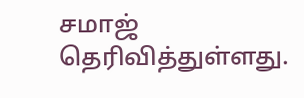சமாஜ் தெரிவித்துள்ளது.